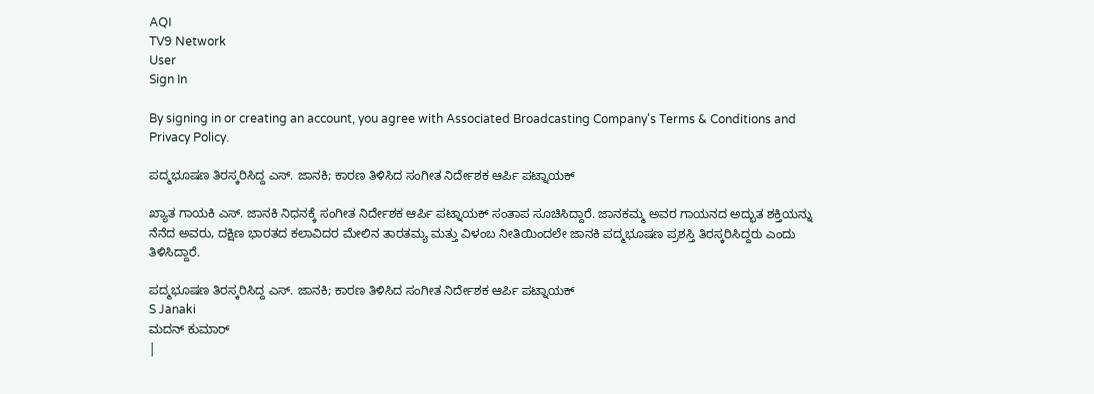AQI
TV9 Network
User
Sign In

By signing in or creating an account, you agree with Associated Broadcasting Company's Terms & Conditions and Privacy Policy.

ಪದ್ಮಭೂಷಣ ತಿರಸ್ಕರಿಸಿದ್ದ ಎಸ್. ಜಾನಕಿ; ಕಾರಣ ತಿಳಿಸಿದ ಸಂಗೀತ ನಿರ್ದೇಶಕ ಆರ್ಪಿ ಪಟ್ನಾಯಕ್

ಖ್ಯಾತ ಗಾಯಕಿ ಎಸ್. ಜಾನಕಿ ನಿಧನಕ್ಕೆ ಸಂಗೀತ ನಿರ್ದೇಶಕ ಆರ್ಪಿ ಪಟ್ನಾಯಕ್ ಸಂತಾಪ ಸೂಚಿಸಿದ್ದಾರೆ. ಜಾನಕಮ್ಮ ಅವರ ಗಾಯನದ ಅದ್ಭುತ ಶಕ್ತಿಯನ್ನು ನೆನೆದ ಅವರು, ದಕ್ಷಿಣ ಭಾರತದ ಕಲಾವಿದರ ಮೇಲಿನ ತಾರತಮ್ಯ ಮತ್ತು ವಿಳಂಬ ನೀತಿಯಿಂದಲೇ ಜಾನಕಿ ಪದ್ಮಭೂಷಣ ಪ್ರಶಸ್ತಿ ತಿರಸ್ಕರಿಸಿದ್ದರು ಎಂದು ತಿಳಿಸಿದ್ದಾರೆ.

ಪದ್ಮಭೂಷಣ ತಿರಸ್ಕರಿಸಿದ್ದ ಎಸ್. ಜಾನಕಿ; ಕಾರಣ ತಿಳಿಸಿದ ಸಂಗೀತ ನಿರ್ದೇಶಕ ಆರ್ಪಿ ಪಟ್ನಾಯಕ್
S Janaki
ಮದನ್ ಕುಮಾರ್
|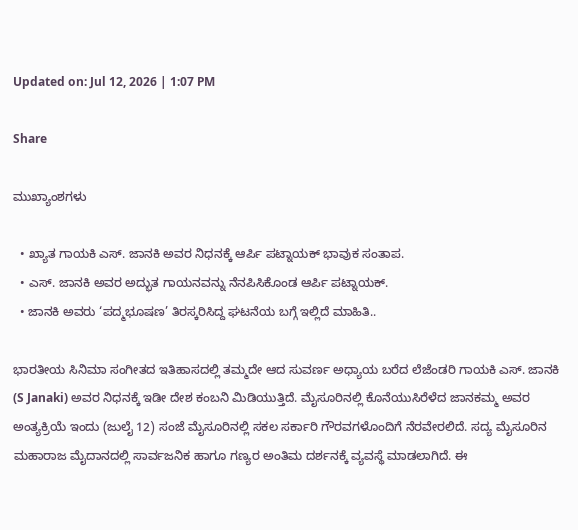Updated on: Jul 12, 2026 | 1:07 PM

Share

ಮುಖ್ಯಾಂಶಗಳು

  • ಖ್ಯಾತ ಗಾಯಕಿ ಎಸ್. ಜಾನಕಿ ಅವರ ನಿಧನಕ್ಕೆ ಆರ್ಪಿ ಪಟ್ನಾಯಕ್ ಭಾವುಕ ಸಂತಾಪ.
  • ಎಸ್. ಜಾನಕಿ ಅವರ ಅದ್ಭುತ ಗಾಯನವನ್ನು ನೆನಪಿಸಿಕೊಂಡ ಆರ್ಪಿ ಪಟ್ನಾಯಕ್.
  • ಜಾನಕಿ ಅವರು ‘ಪದ್ಮಭೂಷಣ’ ತಿರಸ್ಕರಿಸಿದ್ದ ಘಟನೆಯ ಬಗ್ಗೆ ಇಲ್ಲಿದೆ ಮಾಹಿತಿ..

ಭಾರತೀಯ ಸಿನಿಮಾ ಸಂಗೀತದ ಇತಿಹಾಸದಲ್ಲಿ ತಮ್ಮದೇ ಆದ ಸುವರ್ಣ ಅಧ್ಯಾಯ ಬರೆದ ಲೆಜೆಂಡರಿ ಗಾಯಕಿ ಎಸ್. ಜಾನಕಿ (S Janaki) ಅವರ ನಿಧನಕ್ಕೆ ಇಡೀ ದೇಶ ಕಂಬನಿ ಮಿಡಿಯುತ್ತಿದೆ. ಮೈಸೂರಿನಲ್ಲಿ ಕೊನೆಯುಸಿರೆಳೆದ ಜಾನಕಮ್ಮ ಅವರ ಅಂತ್ಯಕ್ರಿಯೆ ಇಂದು (ಜುಲೈ 12) ಸಂಜೆ ಮೈಸೂರಿನಲ್ಲಿ ಸಕಲ ಸರ್ಕಾರಿ ಗೌರವಗಳೊಂದಿಗೆ ನೆರವೇರಲಿದೆ. ಸದ್ಯ ಮೈಸೂರಿನ ಮಹಾರಾಜ ಮೈದಾನದಲ್ಲಿ ಸಾರ್ವಜನಿಕ ಹಾಗೂ ಗಣ್ಯರ ಅಂತಿಮ ದರ್ಶನಕ್ಕೆ ವ್ಯವಸ್ಥೆ ಮಾಡಲಾಗಿದೆ. ಈ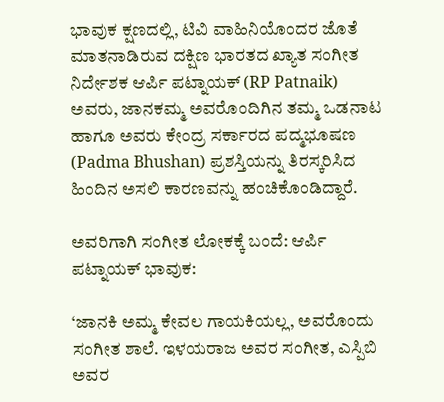ಭಾವುಕ ಕ್ಷಣದಲ್ಲಿ, ಟಿವಿ ವಾಹಿನಿಯೊಂದರ ಜೊತೆ ಮಾತನಾಡಿರುವ ದಕ್ಷಿಣ ಭಾರತದ ಖ್ಯಾತ ಸಂಗೀತ ನಿರ್ದೇಶಕ ಆರ್ಪಿ ಪಟ್ನಾಯಕ್ (RP Patnaik) ಅವರು, ಜಾನಕಮ್ಮ ಅವರೊಂದಿಗಿನ ತಮ್ಮ ಒಡನಾಟ ಹಾಗೂ ಅವರು ಕೇಂದ್ರ ಸರ್ಕಾರದ ಪದ್ಮಭೂಷಣ (Padma Bhushan) ಪ್ರಶಸ್ತಿಯನ್ನು ತಿರಸ್ಕರಿಸಿದ ಹಿಂದಿನ ಅಸಲಿ ಕಾರಣವನ್ನು ಹಂಚಿಕೊಂಡಿದ್ದಾರೆ.

ಅವರಿಗಾಗಿ ಸಂಗೀತ ಲೋಕಕ್ಕೆ ಬಂದೆ: ಆರ್ಪಿ ಪಟ್ನಾಯಕ್ ಭಾವುಕ:

‘ಜಾನಕಿ ಅಮ್ಮ ಕೇವಲ ಗಾಯಕಿಯಲ್ಲ, ಅವರೊಂದು ಸಂಗೀತ ಶಾಲೆ. ಇಳಯರಾಜ ಅವರ ಸಂಗೀತ, ಎಸ್ಪಿಬಿ ಅವರ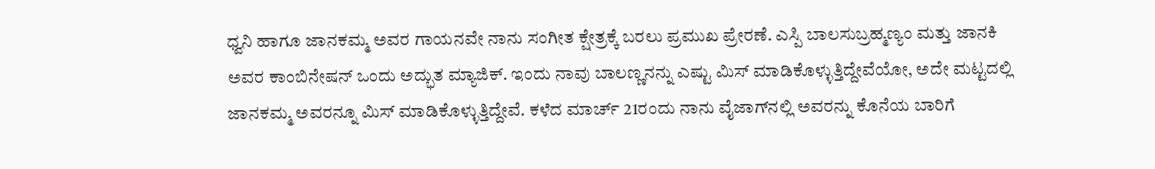ಧ್ವನಿ ಹಾಗೂ ಜಾನಕಮ್ಮ ಅವರ ಗಾಯನವೇ ನಾನು ಸಂಗೀತ ಕ್ಷೇತ್ರಕ್ಕೆ ಬರಲು ಪ್ರಮುಖ ಪ್ರೇರಣೆ. ಎಸ್ಪಿ ಬಾಲಸುಬ್ರಹ್ಮಣ್ಯಂ ಮತ್ತು ಜಾನಕಿ ಅವರ ಕಾಂಬಿನೇಷನ್ ಒಂದು ಅದ್ಭುತ ಮ್ಯಾಜಿಕ್. ಇಂದು ನಾವು ಬಾಲಣ್ಣನನ್ನು ಎಷ್ಟು ಮಿಸ್ ಮಾಡಿಕೊಳ್ಳುತ್ತಿದ್ದೇವೆಯೋ, ಅದೇ ಮಟ್ಟದಲ್ಲಿ ಜಾನಕಮ್ಮ ಅವರನ್ನೂ ಮಿಸ್ ಮಾಡಿಕೊಳ್ಳುತ್ತಿದ್ದೇವೆ. ಕಳೆದ ಮಾರ್ಚ್ 21ರಂದು ನಾನು ವೈಜಾಗ್‌ನಲ್ಲಿ ಅವರನ್ನು ಕೊನೆಯ ಬಾರಿಗೆ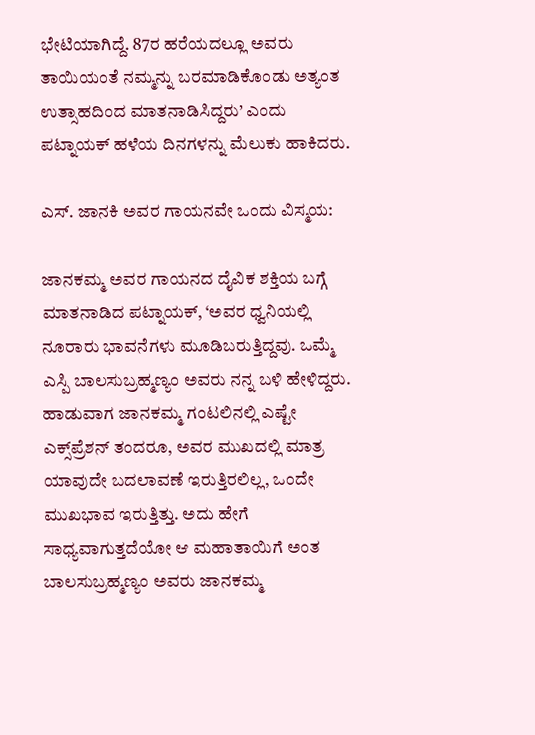ಭೇಟಿಯಾಗಿದ್ದೆ. 87ರ ಹರೆಯದಲ್ಲೂ ಅವರು ತಾಯಿಯಂತೆ ನಮ್ಮನ್ನು ಬರಮಾಡಿಕೊಂಡು ಅತ್ಯಂತ ಉತ್ಸಾಹದಿಂದ ಮಾತನಾಡಿಸಿದ್ದರು’ ಎಂದು ಪಟ್ನಾಯಕ್ ಹಳೆಯ ದಿನಗಳನ್ನು ಮೆಲುಕು ಹಾಕಿದರು.

ಎಸ್. ಜಾನಕಿ ಅವರ ಗಾಯನವೇ ಒಂದು ವಿಸ್ಮಯ:

ಜಾನಕಮ್ಮ ಅವರ ಗಾಯನದ ದೈವಿಕ ಶಕ್ತಿಯ ಬಗ್ಗೆ ಮಾತನಾಡಿದ ಪಟ್ನಾಯಕ್, ‘ಅವರ ಧ್ವನಿಯಲ್ಲಿ ನೂರಾರು ಭಾವನೆಗಳು ಮೂಡಿಬರುತ್ತಿದ್ದವು. ಒಮ್ಮೆ ಎಸ್ಪಿ ಬಾಲಸುಬ್ರಹ್ಮಣ್ಯಂ ಅವರು ನನ್ನ ಬಳಿ ಹೇಳಿದ್ದರು. ಹಾಡುವಾಗ ಜಾನಕಮ್ಮ ಗಂಟಲಿನಲ್ಲಿ ಎಷ್ಟೇ ಎಕ್ಸ್‌ಪ್ರೆಶನ್ ತಂದರೂ, ಅವರ ಮುಖದಲ್ಲಿ ಮಾತ್ರ ಯಾವುದೇ ಬದಲಾವಣೆ ಇರುತ್ತಿರಲಿಲ್ಲ, ಒಂದೇ ಮುಖಭಾವ ಇರುತ್ತಿತ್ತು. ಅದು ಹೇಗೆ ಸಾಧ್ಯವಾಗುತ್ತದೆಯೋ ಆ ಮಹಾತಾಯಿಗೆ ಅಂತ ಬಾಲಸುಬ್ರಹ್ಮಣ್ಯಂ ಅವರು ಜಾನಕಮ್ಮ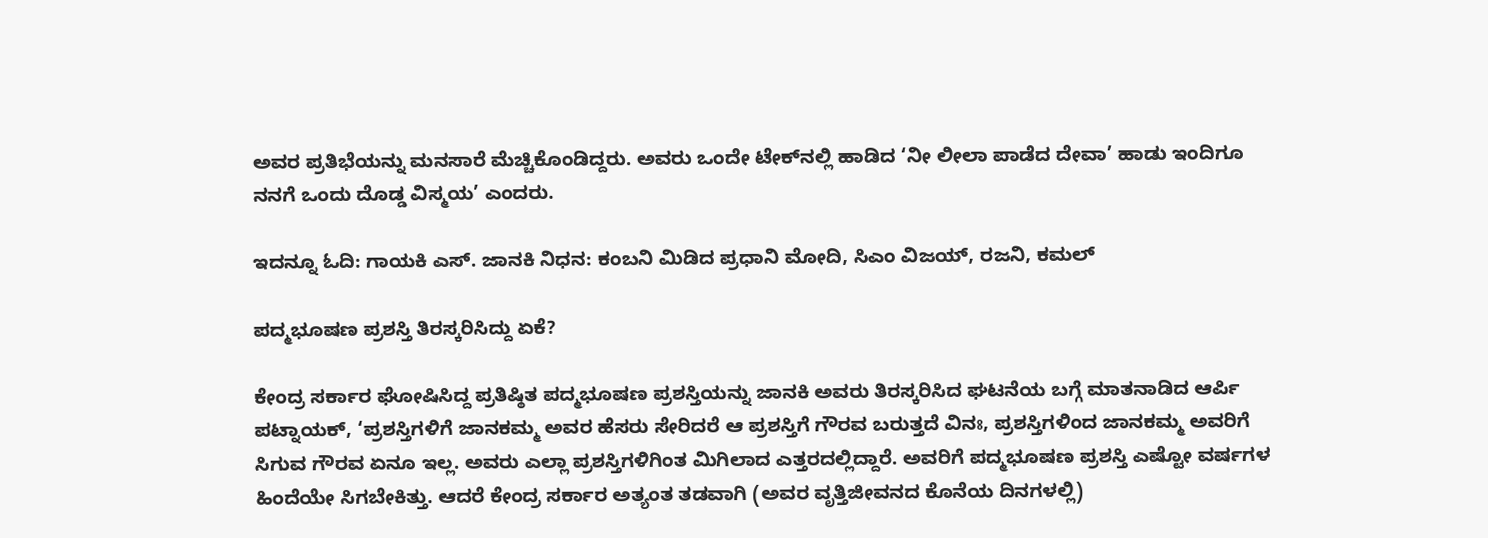ಅವರ ಪ್ರತಿಭೆಯನ್ನು ಮನಸಾರೆ ಮೆಚ್ಚಿಕೊಂಡಿದ್ದರು. ಅವರು ಒಂದೇ ಟೇಕ್‌ನಲ್ಲಿ ಹಾಡಿದ ‘ನೀ ಲೀಲಾ ಪಾಡೆದ ದೇವಾ’ ಹಾಡು ಇಂದಿಗೂ ನನಗೆ ಒಂದು ದೊಡ್ಡ ವಿಸ್ಮಯ’ ಎಂದರು.

ಇದನ್ನೂ ಓದಿ: ಗಾಯಕಿ ಎಸ್. ಜಾನಕಿ ನಿಧನ: ಕಂಬನಿ ಮಿಡಿದ ಪ್ರಧಾನಿ ಮೋದಿ, ಸಿಎಂ ವಿಜಯ್, ರಜನಿ, ಕಮಲ್

ಪದ್ಮಭೂಷಣ ಪ್ರಶಸ್ತಿ ತಿರಸ್ಕರಿಸಿದ್ದು ಏಕೆ?

ಕೇಂದ್ರ ಸರ್ಕಾರ ಘೋಷಿಸಿದ್ದ ಪ್ರತಿಷ್ಠಿತ ಪದ್ಮಭೂಷಣ ಪ್ರಶಸ್ತಿಯನ್ನು ಜಾನಕಿ ಅವರು ತಿರಸ್ಕರಿಸಿದ ಘಟನೆಯ ಬಗ್ಗೆ ಮಾತನಾಡಿದ ಆರ್ಪಿ ಪಟ್ನಾಯಕ್, ‘ಪ್ರಶಸ್ತಿಗಳಿಗೆ ಜಾನಕಮ್ಮ ಅವರ ಹೆಸರು ಸೇರಿದರೆ ಆ ಪ್ರಶಸ್ತಿಗೆ ಗೌರವ ಬರುತ್ತದೆ ವಿನಃ, ಪ್ರಶಸ್ತಿಗಳಿಂದ ಜಾನಕಮ್ಮ ಅವರಿಗೆ ಸಿಗುವ ಗೌರವ ಏನೂ ಇಲ್ಲ. ಅವರು ಎಲ್ಲಾ ಪ್ರಶಸ್ತಿಗಳಿಗಿಂತ ಮಿಗಿಲಾದ ಎತ್ತರದಲ್ಲಿದ್ದಾರೆ. ಅವರಿಗೆ ಪದ್ಮಭೂಷಣ ಪ್ರಶಸ್ತಿ ಎಷ್ಟೋ ವರ್ಷಗಳ ಹಿಂದೆಯೇ ಸಿಗಬೇಕಿತ್ತು. ಆದರೆ ಕೇಂದ್ರ ಸರ್ಕಾರ ಅತ್ಯಂತ ತಡವಾಗಿ (ಅವರ ವೃತ್ತಿಜೀವನದ ಕೊನೆಯ ದಿನಗಳಲ್ಲಿ)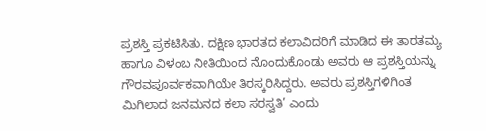ಪ್ರಶಸ್ತಿ ಪ್ರಕಟಿಸಿತು. ದಕ್ಷಿಣ ಭಾರತದ ಕಲಾವಿದರಿಗೆ ಮಾಡಿದ ಈ ತಾರತಮ್ಯ ಹಾಗೂ ವಿಳಂಬ ನೀತಿಯಿಂದ ನೊಂದುಕೊಂಡು ಅವರು ಆ ಪ್ರಶಸ್ತಿಯನ್ನು ಗೌರವಪೂರ್ವಕವಾಗಿಯೇ ತಿರಸ್ಕರಿಸಿದ್ದರು. ಅವರು ಪ್ರಶಸ್ತಿಗಳಿಗಿಂತ ಮಿಗಿಲಾದ ಜನಮನದ ಕಲಾ ಸರಸ್ವತಿ’ ಎಂದು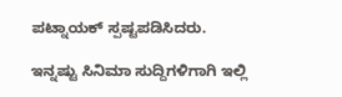ಪಟ್ನಾಯಕ್ ಸ್ಪಷ್ಟಪಡಿಸಿದರು.

ಇನ್ನಷ್ಟು ಸಿನಿಮಾ ಸುದ್ದಿಗಳಿಗಾಗಿ ಇಲ್ಲಿ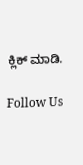ಕ್ಲಿಕ್ ಮಾಡಿ.

Follow Us